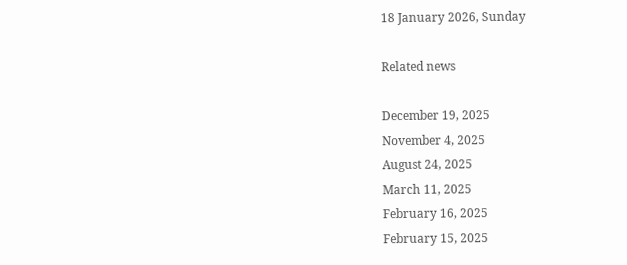18 January 2026, Sunday

Related news

December 19, 2025
November 4, 2025
August 24, 2025
March 11, 2025
February 16, 2025
February 15, 2025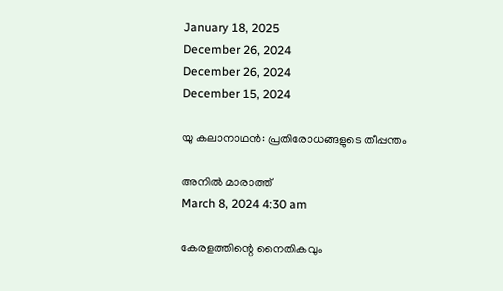January 18, 2025
December 26, 2024
December 26, 2024
December 15, 2024

യു കലാനാഥൻ: പ്രതിരോധങ്ങളുടെ തീപ്പന്തം

അനില്‍ മാരാത്ത്
March 8, 2024 4:30 am

കേരളത്തിന്റെ നൈതികവും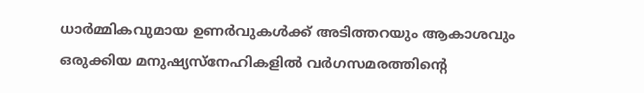ധാർമ്മികവുമായ ഉണർവുകൾക്ക് അടിത്തറയും ആകാശവും ഒരുക്കിയ മനുഷ്യസ്നേഹികളിൽ വർഗസമരത്തിന്റെ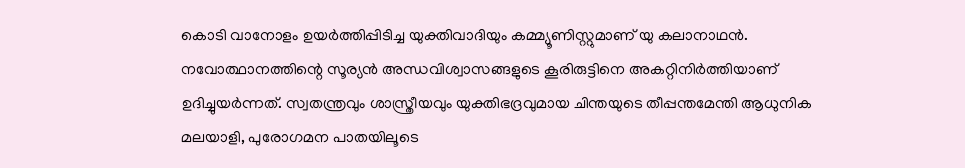കൊടി വാനോളം ഉയർത്തിപ്പിടിച്ച യുക്തിവാദിയും കമ്മ്യൂണിസ്റ്റുമാണ് യു കലാനാഥൻ. നവോത്ഥാനത്തിന്റെ സൂര്യൻ അന്ധവിശ്വാസങ്ങളുടെ കൂരിരുട്ടിനെ അകറ്റിനിർത്തിയാണ് ഉദിച്ചുയർന്നത്. സ്വതന്ത്രവും ശാസ്ത്രീയവും യുക്തിഭദ്രവുമായ ചിന്തയുടെ തീപ്പന്തമേന്തി ആധുനിക മലയാളി, പുരോഗമന പാതയിലൂടെ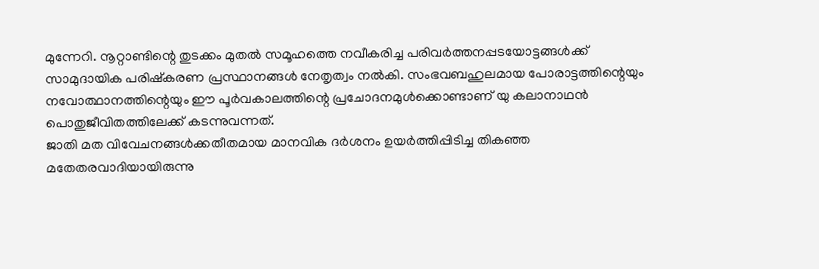മുന്നേറി. നൂറ്റാണ്ടിന്റെ തുടക്കം മുതൽ സമൂഹത്തെ നവീകരിച്ച പരിവർത്തനപ്പടയോട്ടങ്ങൾക്ക് സാമുദായിക പരിഷ്കരണ പ്രസ്ഥാനങ്ങൾ നേതൃത്വം നൽകി. സംഭവബഹുലമായ പോരാട്ടത്തിന്റെയും നവോത്ഥാനത്തിന്റെയും ഈ പൂർവകാലത്തിന്റെ പ്രചോദനമുൾക്കൊണ്ടാണ് യു കലാനാഥൻ പൊതുജീവിതത്തിലേക്ക് കടന്നുവന്നത്.
ജാതി മത വിവേചനങ്ങൾക്കതീതമായ മാനവിക ദർശനം ഉയർത്തിപ്പിടിച്ച തികഞ്ഞ മതേതരവാദിയായിരുന്നു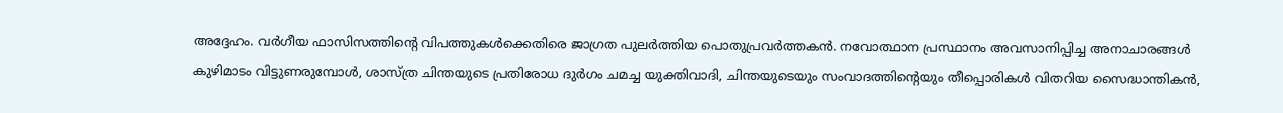അദ്ദേഹം. വർഗീയ ഫാസിസത്തിന്റെ വിപത്തുകൾക്കെതിരെ ജാഗ്രത പുലർത്തിയ പൊതുപ്രവർത്തകൻ. നവോത്ഥാന പ്രസ്ഥാനം അവസാനിപ്പിച്ച അനാചാരങ്ങൾ കുഴിമാടം വിട്ടുണരുമ്പോൾ, ശാസ്ത്ര ചിന്തയുടെ പ്രതിരോധ ദുർഗം ചമച്ച യുക്തിവാദി, ചിന്തയുടെയും സംവാദത്തിന്റെയും തീപ്പൊരികൾ വിതറിയ സൈദ്ധാന്തികൻ,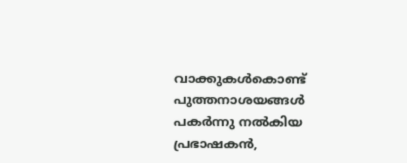വാക്കുകൾകൊണ്ട് പുത്തനാശയങ്ങൾ പകർന്നു നൽകിയ പ്രഭാഷകൻ,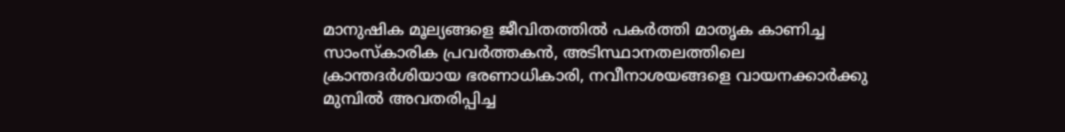മാനുഷിക മൂല്യങ്ങളെ ജീവിതത്തിൽ പകർത്തി മാതൃക കാണിച്ച സാംസ്കാരിക പ്രവർത്തകൻ, അടിസ്ഥാനതലത്തിലെ ക്രാന്തദർശിയായ ഭരണാധികാരി, നവീനാശയങ്ങളെ വായനക്കാർക്കു മുമ്പിൽ അവതരിപ്പിച്ച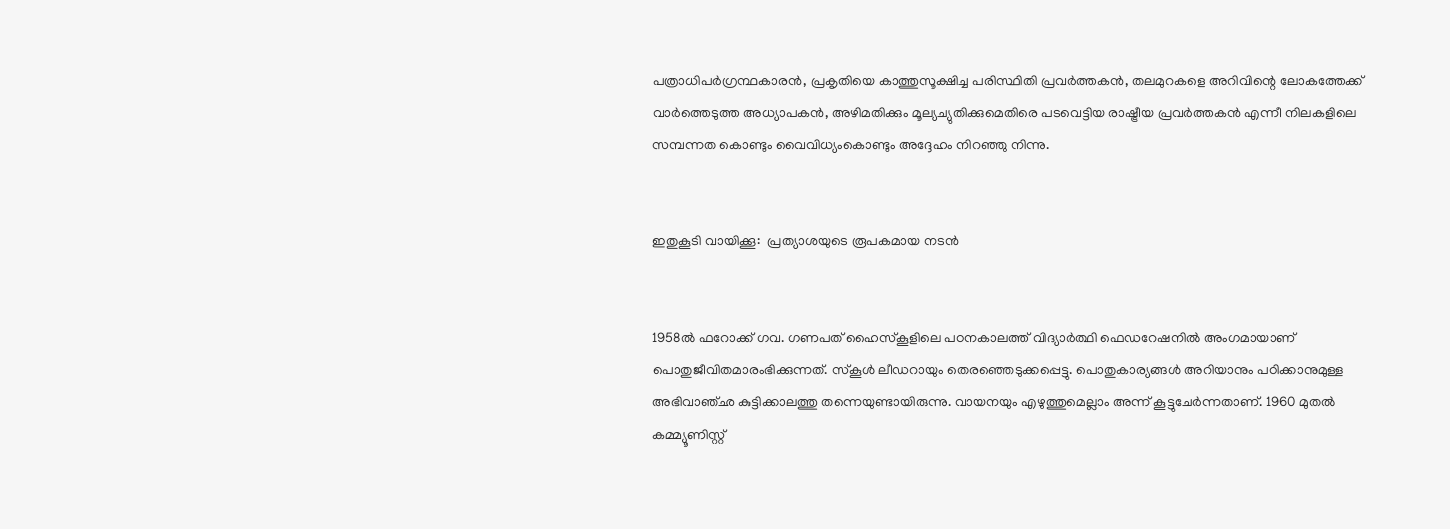പത്രാധിപർഗ്രന്ഥകാരൻ, പ്രകൃതിയെ കാത്തുസൂക്ഷിച്ച പരിസ്ഥിതി പ്രവർത്തകൻ, തലമുറകളെ അറിവിന്റെ ലോകത്തേക്ക് വാർത്തെടുത്ത അധ്യാപകൻ, അഴിമതിക്കും മൂല്യച്യുതിക്കുമെതിരെ പടവെട്ടിയ രാഷ്ട്രീയ പ്രവർത്തകൻ എന്നീ നിലകളിലെ സമ്പന്നത കൊണ്ടും വൈവിധ്യംകൊണ്ടും അദ്ദേഹം നിറഞ്ഞു നിന്നു.


ഇതുകൂടി വായിക്കൂ:  പ്രത്യാശയുടെ രൂപകമായ നടന്‍


1958ൽ ഫറോക്ക് ഗവ. ഗണപത് ഹൈസ്കൂളിലെ പഠനകാലത്ത് വിദ്യാർത്ഥി ഫെഡറേഷനിൽ അംഗമായാണ് പൊതുജീവിതമാരംഭിക്കുന്നത്. സ്കൂൾ ലീഡറായും തെരഞ്ഞെടുക്കപ്പെട്ടു. പൊതുകാര്യങ്ങൾ അറിയാനും പഠിക്കാനുമുള്ള അഭിവാഞ്ഛ കുട്ടിക്കാലത്തു തന്നെയുണ്ടായിരുന്നു. വായനയും എഴുത്തുമെല്ലാം അന്ന് കൂട്ടുചേർന്നതാണ്. 1960 മുതൽ കമ്മ്യൂണിസ്റ്റ്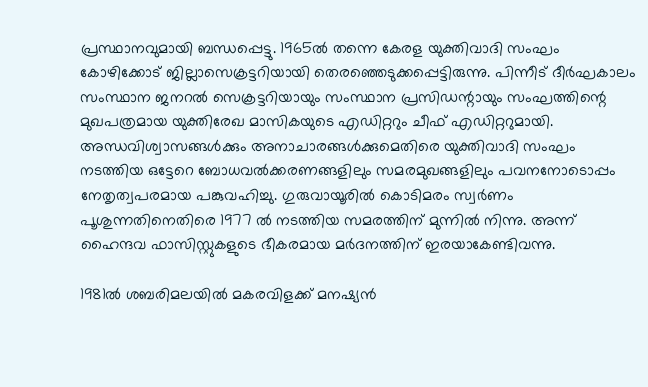പ്രസ്ഥാനവുമായി ബന്ധപ്പെട്ടു. 1965ൽ തന്നെ കേരള യുക്തിവാദി സംഘം കോഴിക്കോട് ജില്ലാസെക്രട്ടറിയായി തെരഞ്ഞെടുക്കപ്പെട്ടിരുന്നു. പിന്നീട് ദീർഘകാലം സംസ്ഥാന ജനറൽ സെക്രട്ടറിയായും സംസ്ഥാന പ്രസിഡന്റായും സംഘത്തിന്റെ മുഖപത്രമായ യുക്തിരേഖ മാസികയുടെ എഡിറ്ററും ചീഫ് എഡിറ്ററുമായി. അന്ധവിശ്വാസങ്ങൾക്കും അനാചാരങ്ങൾക്കുമെതിരെ യുക്തിവാദി സംഘം നടത്തിയ ഒട്ടേറെ ബോധവൽക്കരണങ്ങളിലും സമരമുഖങ്ങളിലും പവനനോടൊപ്പം നേതൃത്വപരമായ പങ്കുവഹിച്ചു. ഗുരുവായൂരിൽ കൊടിമരം സ്വർണം പൂശുന്നതിനെതിരെ 1977 ൽ നടത്തിയ സമരത്തിന് മുന്നിൽ നിന്നു. അന്ന് ഹൈന്ദവ ഫാസിസ്റ്റുകളുടെ ഭീകരമായ മർദനത്തിന് ഇരയാകേണ്ടിവന്നു.

1981ൽ ശബരിമലയിൽ മകരവിളക്ക് മനഷ്യൻ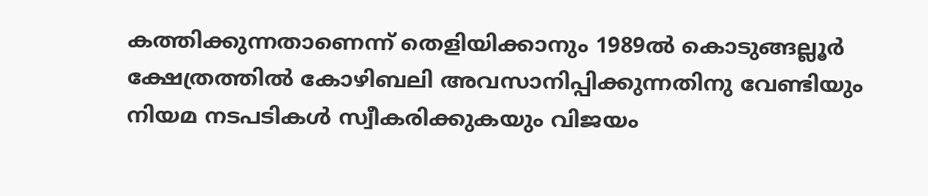കത്തിക്കുന്നതാണെന്ന് തെളിയിക്കാനും 1989ൽ കൊടുങ്ങല്ലൂർ ക്ഷേത്രത്തിൽ കോഴിബലി അവസാനിപ്പിക്കുന്നതിനു വേണ്ടിയും നിയമ നടപടികൾ സ്വീകരിക്കുകയും വിജയം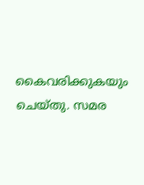കൈവരിക്കുകയും ചെയ്തു. സമര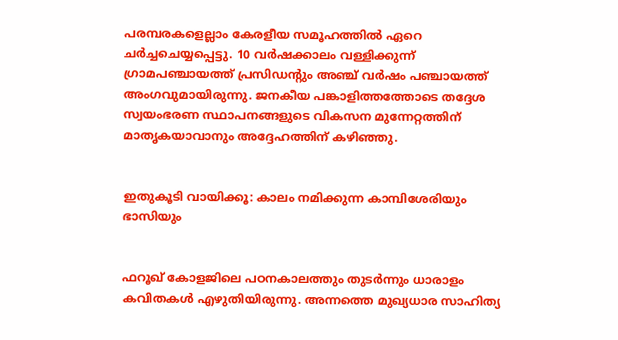പരമ്പരകളെല്ലാം കേരളീയ സമൂഹത്തിൽ ഏറെ ചർച്ചചെയ്യപ്പെട്ടു. 10 വർഷക്കാലം വള്ളിക്കുന്ന് ഗ്രാമപഞ്ചായത്ത് പ്രസിഡന്റും അഞ്ച് വർഷം പഞ്ചായത്ത് അംഗവുമായിരുന്നു. ജനകീയ പങ്കാളിത്തത്തോടെ തദ്ദേശ സ്വയംഭരണ സ്ഥാപനങ്ങളുടെ വികസന മുന്നേറ്റത്തിന് മാതൃകയാവാനും അദ്ദേഹത്തിന് കഴിഞ്ഞു.


ഇതുകൂടി വായിക്കൂ: കാലം നമിക്കുന്ന കാമ്പിശേരിയും ഭാസിയും


ഫറൂഖ് കോളജിലെ പഠനകാലത്തും തുടർന്നും ധാരാളം കവിതകൾ എഴുതിയിരുന്നു. അന്നത്തെ മുഖ്യധാര സാഹിത്യ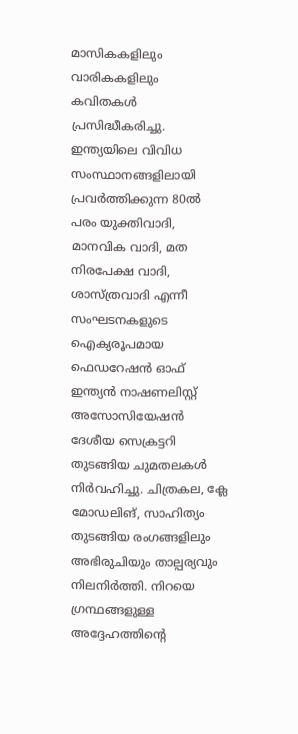മാസികകളിലും വാരികകളിലും കവിതകൾ പ്രസിദ്ധീകരിച്ചു. ഇന്ത്യയിലെ വിവിധ സംസ്ഥാനങ്ങളിലായി പ്രവർത്തിക്കുന്ന 80ൽ പരം യുക്തിവാദി, മാനവിക വാദി, മത നിരപേക്ഷ വാദി, ശാസ്ത്രവാദി എന്നീ സംഘടനകളുടെ ഐക്യരൂപമായ ഫെഡറേഷൻ ഓഫ് ഇന്ത്യൻ നാഷണലിസ്റ്റ് അസോസിയേഷൻ ദേശീയ സെക്രട്ടറി തുടങ്ങിയ ചുമതലകൾ നിർവഹിച്ചു. ചിത്രകല, ക്ലേ മോഡലിങ്, സാഹിത്യം തുടങ്ങിയ രംഗങ്ങളിലും അഭിരുചിയും താല്പര്യവും നിലനിർത്തി. നിറയെ ഗ്രന്ഥങ്ങളുള്ള അദ്ദേഹത്തിന്റെ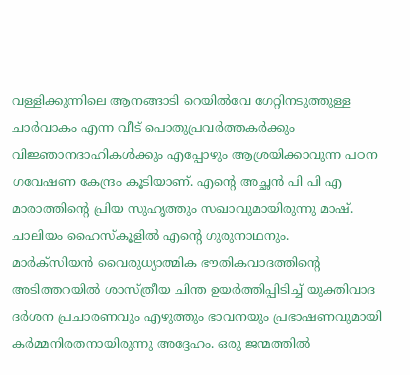വള്ളിക്കുന്നിലെ ആനങ്ങാടി റെയിൽവേ ഗേറ്റിനടുത്തുള്ള ചാർവാകം എന്ന വീട് പൊതുപ്രവർത്തകർക്കും വിജ്ഞാനദാഹികൾക്കും എപ്പോഴും ആശ്രയിക്കാവുന്ന പഠന ഗവേഷണ കേന്ദ്രം കൂടിയാണ്. എന്റെ അച്ഛൻ പി പി എ മാരാത്തിന്റെ പ്രിയ സുഹൃത്തും സഖാവുമായിരുന്നു മാഷ്. ചാലിയം ഹൈസ്കൂളിൽ എന്റെ ഗുരുനാഥനും.
മാർക്സിയൻ വൈരുധ്യാത്മിക ഭൗതികവാദത്തിന്റെ അടിത്തറയിൽ ശാസ്ത്രീയ ചിന്ത ഉയർത്തിപ്പിടിച്ച് യുക്തിവാദ ദർശന പ്രചാരണവും എഴുത്തും ഭാവനയും പ്രഭാഷണവുമായി കർമ്മനിരതനായിരുന്നു അദ്ദേഹം. ഒരു ജന്മത്തിൽ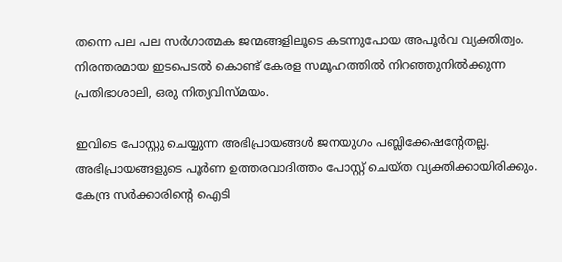തന്നെ പല പല സർഗാത്മക ജന്മങ്ങളിലൂടെ കടന്നുപോയ അപൂർവ വ്യക്തിത്വം. നിരന്തരമായ ഇടപെടൽ കൊണ്ട് കേരള സമൂഹത്തിൽ നിറഞ്ഞുനിൽക്കുന്ന പ്രതിഭാശാലി, ഒരു നിത്യവിസ്മയം.

ഇവിടെ പോസ്റ്റു ചെയ്യുന്ന അഭിപ്രായങ്ങള്‍ ജനയുഗം പബ്ലിക്കേഷന്റേതല്ല. അഭിപ്രായങ്ങളുടെ പൂര്‍ണ ഉത്തരവാദിത്തം പോസ്റ്റ് ചെയ്ത വ്യക്തിക്കായിരിക്കും. കേന്ദ്ര സര്‍ക്കാരിന്റെ ഐടി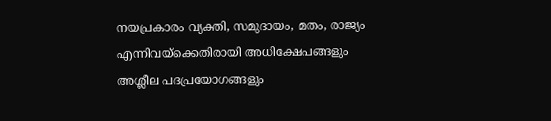നയപ്രകാരം വ്യക്തി, സമുദായം, മതം, രാജ്യം എന്നിവയ്‌ക്കെതിരായി അധിക്ഷേപങ്ങളും അശ്ലീല പദപ്രയോഗങ്ങളും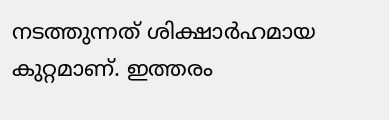നടത്തുന്നത് ശിക്ഷാര്‍ഹമായ കുറ്റമാണ്. ഇത്തരം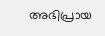അഭിപ്രായ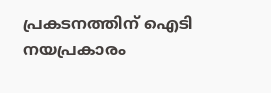പ്രകടനത്തിന് ഐടി നയപ്രകാരം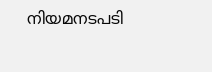നിയമനടപടി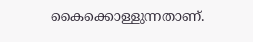കൈക്കൊള്ളുന്നതാണ്.